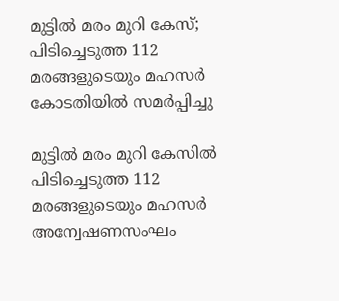മുട്ടില്‍ മരം മുറി കേസ്; പിടിച്ചെടുത്ത 112 മരങ്ങളുടെയും മഹസര്‍ കോടതിയില്‍ സമര്‍പ്പിച്ചു

മുട്ടില്‍ മരം മുറി കേസില്‍ പിടിച്ചെടുത്ത 112 മരങ്ങളുടെയും മഹസര്‍ അന്വേഷണസംഘം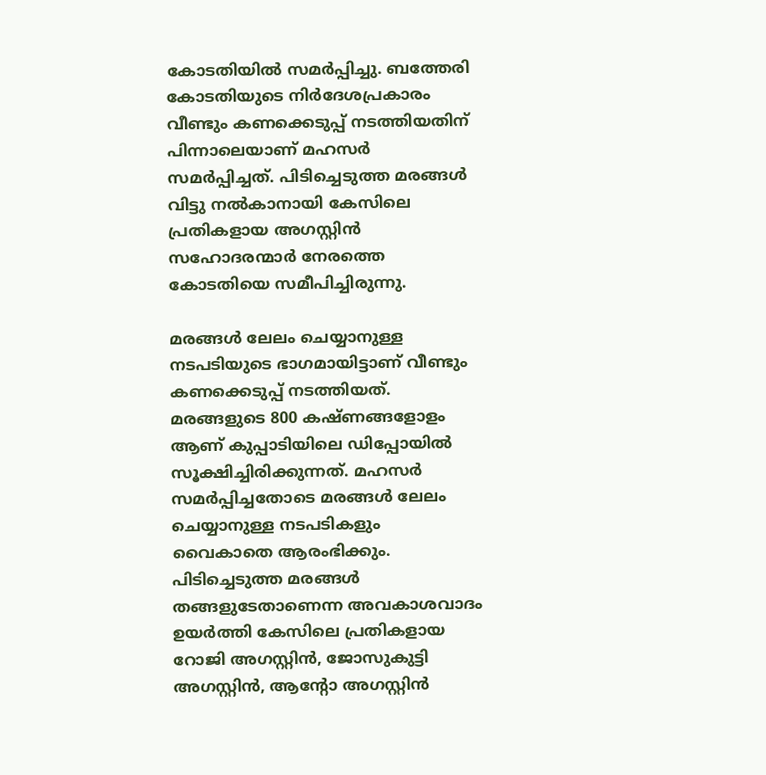കോടതിയില്‍ സമര്‍പ്പിച്ചു. ബത്തേരി കോടതിയുടെ നിര്‍ദേശപ്രകാരം വീണ്ടും കണക്കെടുപ്പ് നടത്തിയതിന് പിന്നാലെയാണ് മഹസര്‍ സമര്‍പ്പിച്ചത്. പിടിച്ചെടുത്ത മരങ്ങള്‍ വിട്ടു നല്‍കാനായി കേസിലെ പ്രതികളായ അഗസ്റ്റിന്‍ സഹോദരന്മാര്‍ നേരത്തെ കോടതിയെ സമീപിച്ചിരുന്നു.

മരങ്ങള്‍ ലേലം ചെയ്യാനുള്ള നടപടിയുടെ ഭാഗമായിട്ടാണ് വീണ്ടും കണക്കെടുപ്പ് നടത്തിയത്. മരങ്ങളുടെ 800 കഷ്ണങ്ങളോളം ആണ് കുപ്പാടിയിലെ ഡിപ്പോയില്‍ സൂക്ഷിച്ചിരിക്കുന്നത്. മഹസര്‍ സമര്‍പ്പിച്ചതോടെ മരങ്ങള്‍ ലേലം ചെയ്യാനുള്ള നടപടികളും വൈകാതെ ആരംഭിക്കും. പിടിച്ചെടുത്ത മരങ്ങള്‍ തങ്ങളുടേതാണെന്ന അവകാശവാദം ഉയര്‍ത്തി കേസിലെ പ്രതികളായ റോജി അഗസ്റ്റിന്‍, ജോസുകുട്ടി അഗസ്റ്റിന്‍, ആന്റോ അഗസ്റ്റിന്‍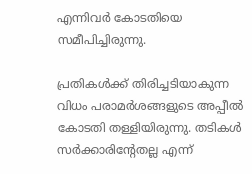എന്നിവര്‍ കോടതിയെ സമീപിച്ചിരുന്നു.

പ്രതികള്‍ക്ക് തിരിച്ചടിയാകുന്ന വിധം പരാമര്‍ശങ്ങളുടെ അപ്പീല്‍ കോടതി തള്ളിയിരുന്നു. തടികള്‍ സര്‍ക്കാരിന്റേതല്ല എന്ന്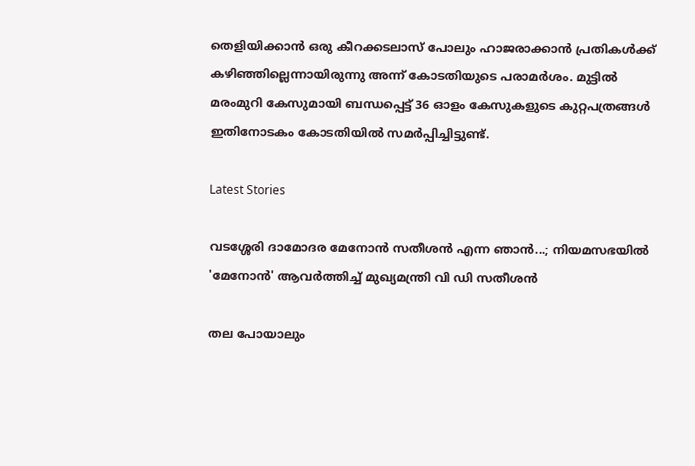തെളിയിക്കാന്‍ ഒരു കീറക്കടലാസ് പോലും ഹാജരാക്കാന്‍ പ്രതികള്‍ക്ക് കഴിഞ്ഞില്ലെന്നായിരുന്നു അന്ന് കോടതിയുടെ പരാമര്‍ശം. മുട്ടില്‍ മരംമുറി കേസുമായി ബന്ധപ്പെട്ട് 36 ഓളം കേസുകളുടെ കുറ്റപത്രങ്ങള്‍ ഇതിനോടകം കോടതിയില്‍ സമര്‍പ്പിച്ചിട്ടുണ്ട്.

Latest Stories

വടശ്ശേരി ദാമോദര മേനോൻ സതീശൻ എന്ന ഞാൻ...; നിയമസഭയില്‍ 'മേനോന്‍' ആവര്‍ത്തിച്ച് മുഖ്യമന്ത്രി വി ഡി സതീശന്‍

തല പോയാലും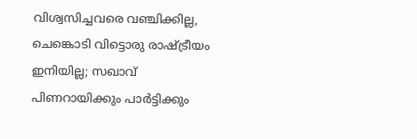വിശ്വസിച്ചവരെ വഞ്ചിക്കില്ല, ചെങ്കൊടി വിട്ടൊരു രാഷ്ട്രീയം ഇനിയില്ല; സഖാവ് പിണറായിക്കും പാർട്ടിക്കും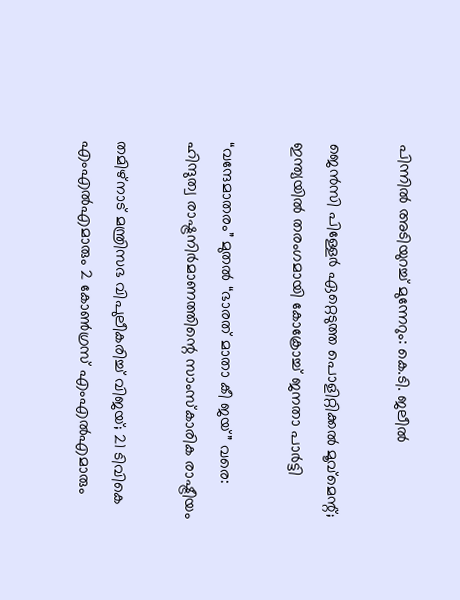പിന്നിൽ അടിയുറച്ച് മുന്നേറും: കെ.ടി. ജലീൽ

ജെന്‍സി പിള്ളേര്‍ ഏറ്റെടുത്ത പൊളിറ്റിക്കല്‍ മൂവ്മെന്റ്; ഇന്ത്യയിൽ തരംഗമായി കോക്രോച്ച് ജനതാ പാര്‍ട്ടി

“വന്ദേമാതരം” മുതൽ “ഭാരത് മാതാ കീ ജയ്” വരെ: ഹിന്ദുത്വ രാഷ്ട്രനിർമാണത്തിന്റെ സാംസ്കാരിക രാഷ്ട്രീയം

തമിഴ്‌നാട് മന്ത്രിസഭ വിപുലീകരിച്ച് വിജയ്; 21 ടിവികെ എംഎൽഎമാരും 2 കോൺഗ്രസ് എംഎൽഎമാരും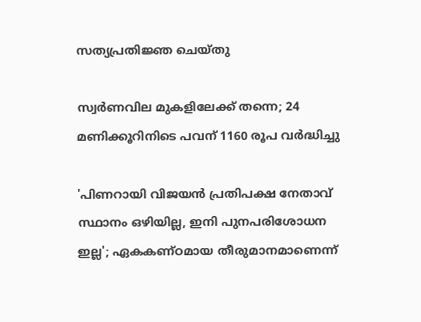സത്യപ്രതിജ്ഞ ചെയ്തു

സ്വർണവില മുകളിലേക്ക് തന്നെ; 24 മണിക്കൂറിനിടെ പവന് 1160 രൂപ വർദ്ധിച്ചു

'പിണറായി വിജയന്‍ പ്രതിപക്ഷ നേതാവ് സ്ഥാനം ഒഴിയില്ല, ഇനി പുനപരിശോധന ഇല്ല'; ഏകകണ്ഠമായ തീരുമാനമാണെന്ന്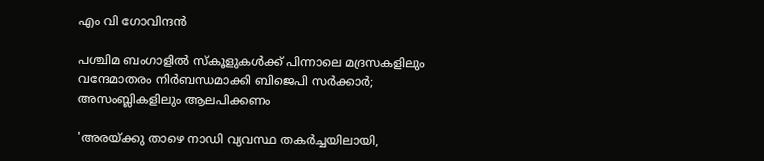എം വി ഗോവിന്ദൻ

പശ്ചിമ ബംഗാളിൽ സ്കൂളുകൾക്ക് പിന്നാലെ മദ്രസകളിലും വന്ദേമാതരം നിർബന്ധമാക്കി ബിജെപി സർക്കാർ; അസംബ്ലികളിലും ആലപിക്കണം

'അരയ്ക്കു താഴെ നാഡി വ്യവസ്ഥ തകർച്ചയിലായി,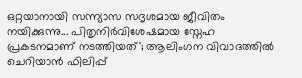ഒറ്റയാനായി സന്ന്യാസ സദൃശമായ ജീവിതം നയിക്കുന്നു... പിതൃനിർവിശേഷമായ സ്നേഹ പ്രകടനമാണ് നടത്തിയത്'; ആലിംഗന വിവാദത്തിൽ ചെറിയാൻ ഫിലിപ്പ്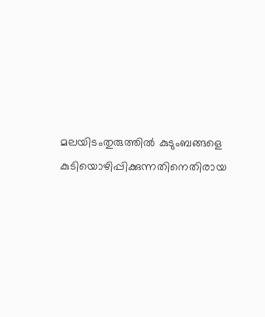മലയിടംതുരുത്തില്‍ കുടുംബങ്ങളെ കുടിയൊഴിപ്പിക്കുന്നതിനെതിരായ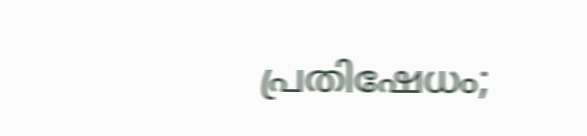പ്രതിഷേധം;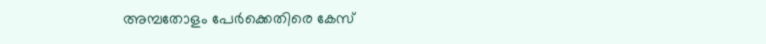അമ്പതോളം പേര്‍ക്കെതിരെ കേസ്